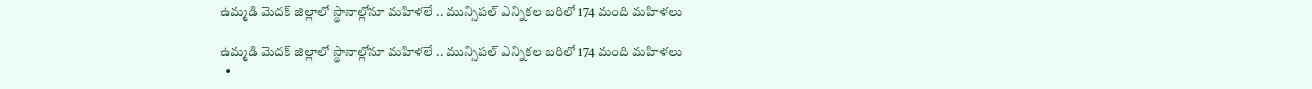ఉమ్మడి మెదక్ జిల్లాలో స్థానాల్లోనూ మహిళలే .. మున్సిపల్ ఎన్నికల బరిలో 174 మంది మహిళలు

ఉమ్మడి మెదక్ జిల్లాలో స్థానాల్లోనూ మహిళలే .. మున్సిపల్ ఎన్నికల బరిలో 174 మంది మహిళలు
  •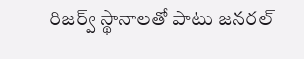రిజర్వ్ స్థానాలతో పాటు జనరల్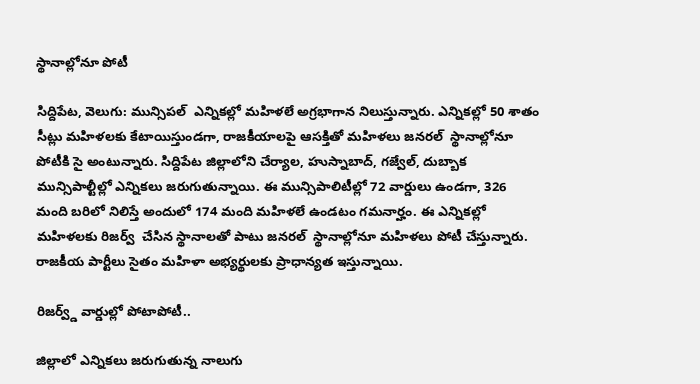స్థానాల్లోనూ పోటీ

సిద్దిపేట, వెలుగు: మున్సిపల్  ఎన్నికల్లో మహిళలే అగ్రభాగాన నిలుస్తున్నారు. ఎన్నికల్లో 50 శాతం సీట్లు మహిళలకు కేటాయిస్తుండగా, రాజకీయాలపై ఆసక్తితో మహిళలు జనరల్  స్థానాల్లోనూ పోటీకి సై అంటున్నారు. సిద్దిపేట జిల్లాలోని చేర్యాల, హుస్నాబాద్, గజ్వేల్, దుబ్బాక మున్సిపాల్టీల్లో ఎన్నికలు జరుగుతున్నాయి. ఈ మున్సిపాలిటీల్లో 72 వార్డులు ఉండగా, 326 మంది బరిలో నిలిస్తే అందులో 174 మంది మహిళలే ఉండటం గమనార్హం. ఈ ఎన్నికల్లో మహిళలకు రిజర్వ్  చేసిన స్థానాలతో పాటు జనరల్  స్థానాల్లోనూ మహిళలు పోటీ చేస్తున్నారు. రాజకీయ పార్టీలు సైతం మహిళా అభ్యర్థులకు ప్రాధాన్యత ఇస్తున్నాయి.

రిజర్వ్డ్ వార్డుల్లో పోటాపోటీ..

జిల్లాలో ఎన్నికలు జరుగుతున్న నాలుగు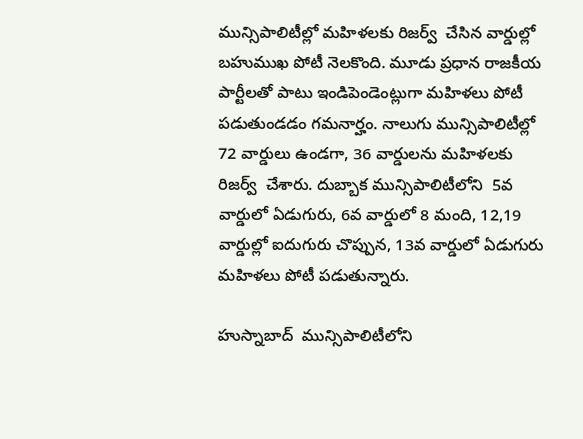మున్సిపాలిటీల్లో మహిళలకు రిజర్వ్  చేసిన వార్డుల్లో బహుముఖ పోటీ నెలకొంది. మూడు ప్రధాన రాజకీయ పార్టీలతో పాటు ఇండిపెండెంట్లుగా మహిళలు పోటీ పడుతుండడం గమనార్హం. నాలుగు మున్సిపాలిటీల్లో 72 వార్డులు ఉండగా, 36 వార్డులను మహిళలకు రిజర్వ్  చేశారు. దుబ్బాక మున్సిపాలిటీలోని  5వ వార్డులో ఏడుగురు, 6వ వార్డులో 8 మంది, 12,19 వార్డుల్లో ఐదుగురు చొప్పున, 13వ వార్డులో ఏడుగురు మహిళలు పోటీ పడుతున్నారు.

హుస్నాబాద్  మున్సిపాలిటీలోని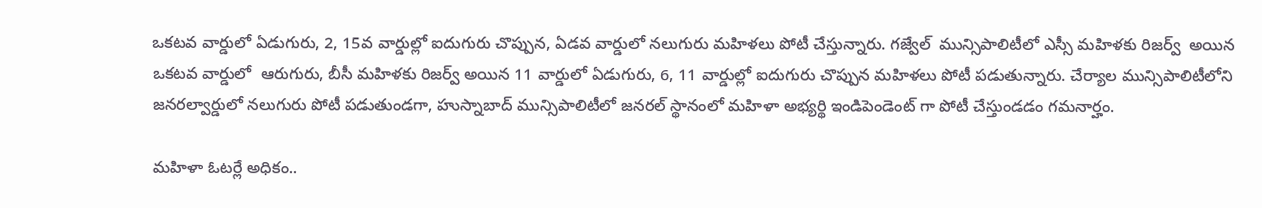ఒకటవ వార్డులో ఏడుగురు, 2, 15వ వార్డుల్లో ఐదుగురు చొప్పున, ఏడవ వార్డులో నలుగురు మహిళలు పోటీ చేస్తున్నారు. గజ్వేల్  మున్సిపాలిటీలో ఎస్సీ మహిళకు రిజర్వ్  అయిన  ఒకటవ వార్డులో  ఆరుగురు, బీసీ మహిళకు రిజర్వ్ అయిన 11 వార్డులో ఏడుగురు, 6, 11 వార్డుల్లో ఐదుగురు చొప్పున మహిళలు పోటీ పడుతున్నారు. చేర్యాల మున్సిపాలిటీలోని జనరల్వార్డులో నలుగురు పోటీ పడుతుండగా, హుస్నాబాద్ మున్సిపాలిటీలో జనరల్ స్థానంలో మహిళా అభ్యర్థి ఇండిపెండెంట్ గా పోటీ చేస్తుండడం గమనార్హం.

మహిళా ఓటర్లే అధికం..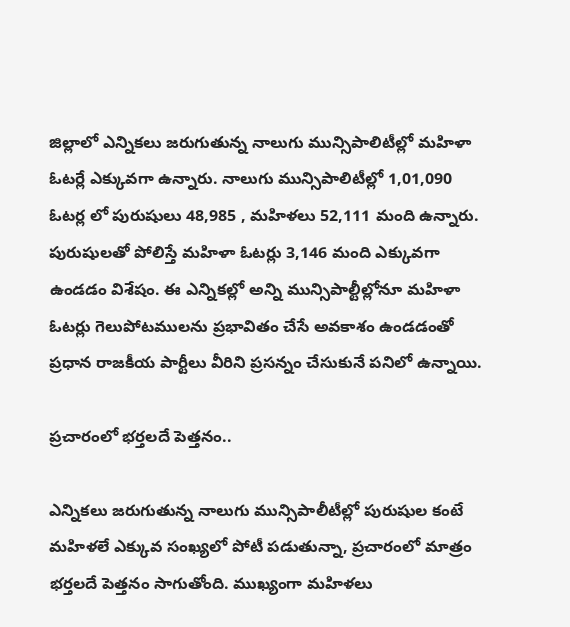జిల్లాలో ఎన్నికలు జరుగుతున్న నాలుగు మున్సిపాలిటీల్లో మహిళా ఓటర్లే ఎక్కువగా ఉన్నారు. నాలుగు మున్సిపాలిటీల్లో 1,01,090 ఓటర్ల లో పురుషులు 48,985 , మహిళలు 52,111 మంది ఉన్నారు. పురుషులతో పోలిస్తే మహిళా ఓటర్లు 3,146 మంది ఎక్కువగా ఉండడం విశేషం. ఈ ఎన్నికల్లో అన్ని మున్సిపాల్టీల్లోనూ మహిళా ఓటర్లు గెలుపోటములను ప్రభావితం చేసే అవకాశం ఉండడంతో ప్రధాన రాజకీయ పార్టీలు వీరిని ప్రసన్నం చేసుకునే పనిలో ఉన్నాయి.

ప్రచారంలో భర్తలదే పెత్తనం..

ఎన్నికలు జరుగుతున్న నాలుగు మున్సిపాలీటీల్లో పురుషుల కంటే మహిళలే ఎక్కువ సంఖ్యలో పోటీ పడుతున్నా, ప్రచారంలో మాత్రం భర్తలదే పెత్తనం సాగుతోంది. ముఖ్యంగా మహిళలు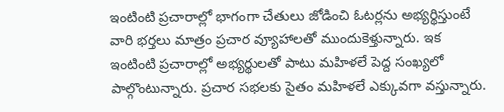ఇంటింటి ప్రచారాల్లో భాగంగా చేతులు జోడించి ఓటర్లను అభ్యర్థిస్తుంటే వారి భర్తలు మాత్రం ప్రచార వ్యూహాలతో ముందుకెళ్తున్నారు. ఇక ఇంటింటి ప్రచారాల్లో అభ్యర్థులతో పాటు మహిళలే పెద్ద సంఖ్యలో పాల్గొంటున్నారు. ప్రచార సభలకు సైతం మహిళలే ఎక్కువగా వస్తున్నారు.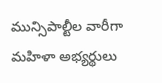మున్సిపాల్టీల వారీగా మహిళా అభ్యర్థులు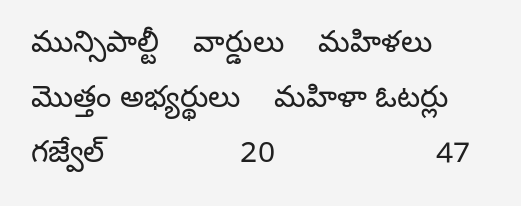మున్సిపాల్టీ    వార్డులు    మహిళలు    మొత్తం అభ్యర్థులు    మహిళా ఓటర్లు
గజ్వేల్                20                   47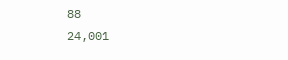88                                 24,001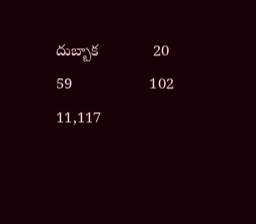దుబ్బాక             20                   59                  102                               11,117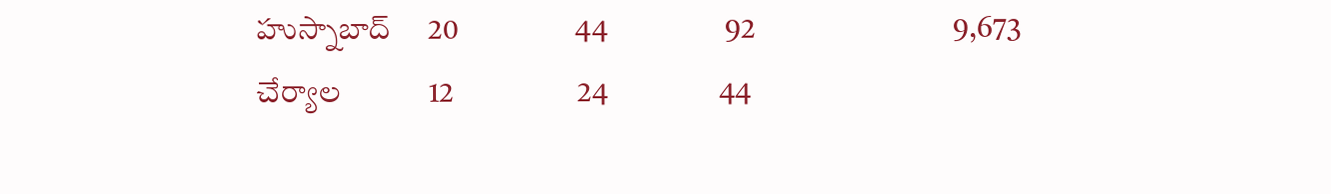హుస్నాబాద్     20                   44                   92                                9,673
చేర్యాల            12                    24                  44